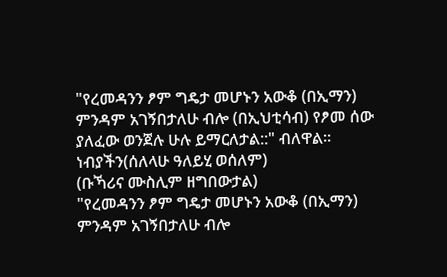"የረመዳንን ፆም ግዴታ መሆኑን አውቆ (በኢማን) ምንዳም አገኝበታለሁ ብሎ (በኢህቲሳብ) የፆመ ሰው ያለፈው ወንጀሉ ሁሉ ይማርለታል::" ብለዋል።
ነብያችን(ሰለላሁ ዓለይሂ ወሰለም)
(ቡኻሪና ሙስሊም ዘግበውታል)
"የረመዳንን ፆም ግዴታ መሆኑን አውቆ (በኢማን) ምንዳም አገኝበታለሁ ብሎ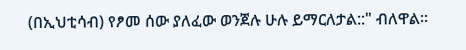(በኢህቲሳብ) የፆመ ሰው ያለፈው ወንጀሉ ሁሉ ይማርለታል::" ብለዋል።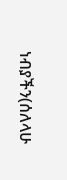ነብያችን(ሰለላሁ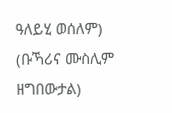ዓለይሂ ወሰለም)
(ቡኻሪና ሙስሊም ዘግበውታል)